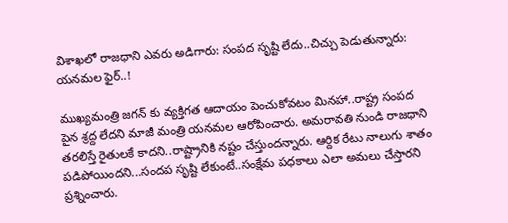విశాఖలో రాజధాని ఎవరు అడిగారు: సంపద సృష్టి లేదు..చిచ్చు పెడుతున్నారు: యనమల ఫైర్..!

ముఖ్యమంత్రి జగన్ కు వ్యక్తిగత ఆదాయం పెంచుకోవటం మినహా..రాష్ట్ర సంపద పైన శ్రద్ద లేదని మాజీ మంత్రి యనమల ఆరోపించారు. అమరావతి నుండి రాజధాని తరలిస్తే రైతులకే కాదని..రాష్ట్రానికి నష్టం చేస్తుందన్నారు. ఆర్దిక రేటు నాలుగు శాతం పడిపోయిందని...సందప సృష్టి లేకుంటే..సంక్షేమ పధకాలు ఎలా అమలు చేస్తారని ప్రశ్నించారు.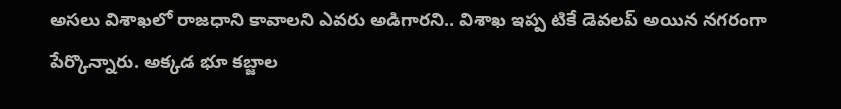అసలు విశాఖలో రాజధాని కావాలని ఎవరు అడిగారని.. విశాఖ ఇప్ప టికే డెవలప్ అయిన నగరంగా పేర్కొన్నారు. అక్కడ భూ కబ్జాల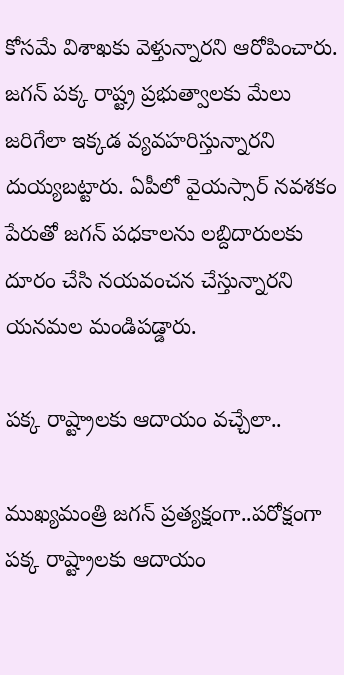కోసమే విశాఖకు వెళ్తున్నారని ఆరోపించారు. జగన్ పక్క రాష్ట్ర ప్రభుత్వాలకు మేలు జరిగేలా ఇక్కడ వ్యవహరిస్తున్నారని దుయ్యబట్టారు. ఏపీలో వైయస్సార్ నవశకం పేరుతో జగన్ పధకాలను లబ్దిదారులకు దూరం చేసి నయవంచన చేస్తున్నారని యనమల మండిపడ్డారు.

పక్క రాష్ట్రాలకు ఆదాయం వచ్చేలా..

ముఖ్యమంత్రి జగన్ ప్రత్యక్షంగా..పరోక్షంగా పక్క రాష్ట్రాలకు ఆదాయం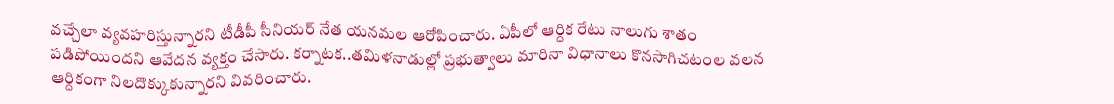వచ్చేలా వ్యవహరిస్తున్నారని టీడీపీ సీనియర్ నేత యనమల ఆరోపించారు. ఏపీలో ఆర్దిక రేటు నాలుగు శాతం పడిపోయిందని ఆవేదన వ్యక్తం చేసారు. కర్నాటక..తమిళనాడుల్లో ప్రభుత్వాలు మారినా విధానాలు కొనసాగిచటంల వలన ఆర్దికంగా నిలదొక్కుకున్నారని వివరించారు.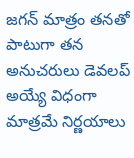జగన్ మాత్రం తనతో పాటుగా తన అనుచరులు డెవలప్ అయ్యే విధంగా మాత్రమే నిర్ణయాలు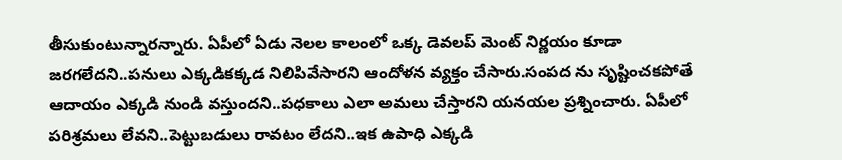తీసుకుంటున్నారన్నారు. ఏపీలో ఏడు నెలల కాలంలో ఒక్క డెవలప్ మెంట్ నిర్ణయం కూడా జరగలేదని..పనులు ఎక్కడికక్కడ నిలిపివేసారని ఆందోళన వ్యక్తం చేసారు.సంపద ను సృష్టించకపోతే ఆదాయం ఎక్కడి నుండి వస్తుందని..పధకాలు ఎలా అమలు చేస్తారని యనయల ప్రశ్నించారు. ఏపీలో పరిశ్రమలు లేవని..పెట్టుబడులు రావటం లేదని..ఇక ఉపాధి ఎక్కడి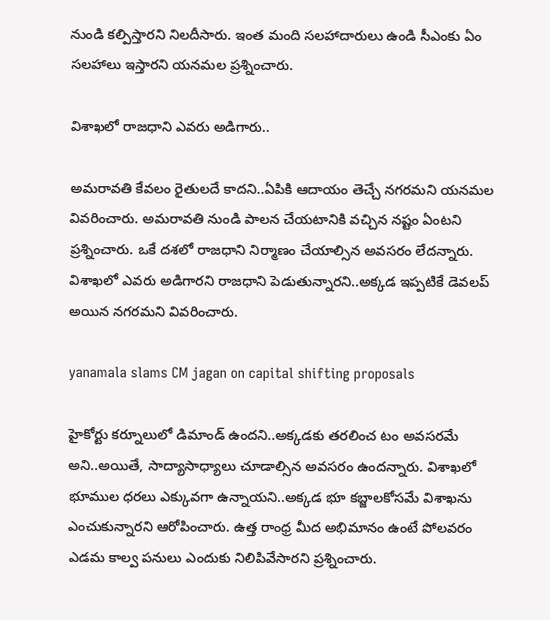నుండి కల్పిస్తారని నిలదీసారు. ఇంత మంది సలహాదారులు ఉండి సీఎంకు ఏం సలహాలు ఇస్తారని యనమల ప్రశ్నించారు.

విశాఖలో రాజధాని ఎవరు అడిగారు..

అమరావతి కేవలం రైతులదే కాదని..ఏపికి ఆదాయం తెచ్చే నగరమని యనమల వివరించారు. అమరావతి నుండి పాలన చేయటానికి వచ్చిన నష్టం ఏంటని ప్రశ్నించారు. ఒకే దశలో రాజధాని నిర్మాణం చేయాల్సిన అవసరం లేదన్నారు. విశాఖలో ఎవరు అడిగారని రాజధాని పెడుతున్నారని..అక్కడ ఇప్పటికే డెవలప్ అయిన నగరమని వివరించారు.

yanamala slams CM jagan on capital shifting proposals

హైకోర్టు కర్నూలులో డిమాండ్ ఉందని..అక్కడకు తరలించ టం అవసరమే అని..అయితే, సాద్యాసాధ్యాలు చూడాల్సిన అవసరం ఉందన్నారు. విశాఖలో భూముల ధరలు ఎక్కువగా ఉన్నాయని..అక్కడ భూ కబ్జాలకోసమే విశాఖను ఎంచుకున్నారని ఆరోపించారు. ఉత్త రాంధ్ర మీద అభిమానం ఉంటే పోలవరం ఎడమ కాల్వ పనులు ఎందుకు నిలిపివేసారని ప్రశ్నించారు.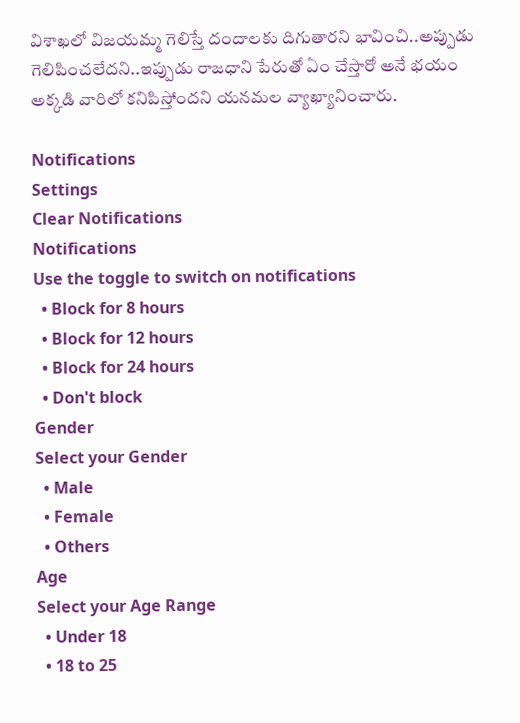విశాఖలో విజయమ్మ గెలిస్తే దందాలకు దిగుతారని భావించి..అప్పుడు గెలిపించలేదని..ఇప్పుడు రాజధాని పేరుతో ఏం చేస్తారో అనే భయం అక్కడి వారిలో కనిపిస్తోందని యనమల వ్యాఖ్యానించారు.

Notifications
Settings
Clear Notifications
Notifications
Use the toggle to switch on notifications
  • Block for 8 hours
  • Block for 12 hours
  • Block for 24 hours
  • Don't block
Gender
Select your Gender
  • Male
  • Female
  • Others
Age
Select your Age Range
  • Under 18
  • 18 to 25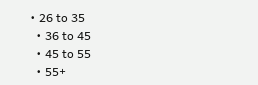• 26 to 35
  • 36 to 45
  • 45 to 55
  • 55+